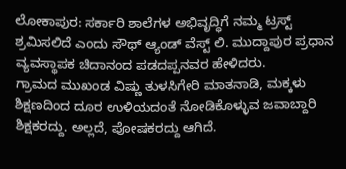ಲೋಕಾಪುರ: ಸರ್ಕಾರಿ ಶಾಲೆಗಳ ಅಭಿವೃದ್ಧಿಗೆ ನಮ್ಮ ಟ್ರಸ್ಟ್ ಶ್ರಮಿಸಲಿದೆ ಎಂದು ಸೌಥ್ ಆ್ಯಂಡ್ ವೆಸ್ಟ್ ಲಿ. ಮುದ್ದಾಪುರ ಪ್ರಧಾನ ವ್ಯವಸ್ಥಾಪಕ ಚಿದಾನಂದ ಪಡದಪ್ಪನವರ ಹೇಳಿದರು.
ಗ್ರಾಮದ ಮುಖಂಡ ವಿಷ್ಣು ತುಳಸಿಗೇರಿ ಮಾತನಾಡಿ, ಮಕ್ಕಳು ಶಿಕ್ಷಣದಿಂದ ದೂರ ಉಳಿಯದಂತೆ ನೋಡಿಕೊಳ್ಳುವ ಜವಾಬ್ದಾರಿ ಶಿಕ್ಷಕರದ್ದು. ಅಲ್ಲದೆ, ಪೋಷಕರದ್ದು ಆಗಿದೆ.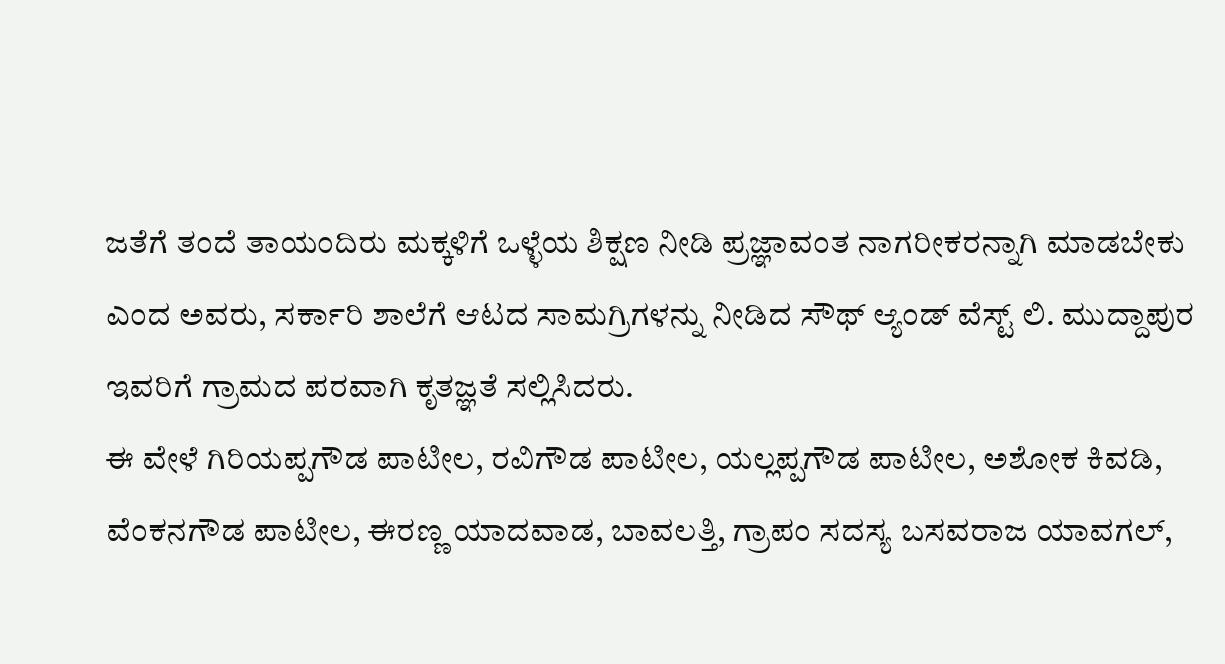ಜತೆಗೆ ತಂದೆ ತಾಯಂದಿರು ಮಕ್ಕಳಿಗೆ ಒಳ್ಳೆಯ ಶಿಕ್ಷಣ ನೀಡಿ ಪ್ರಜ್ಞಾವಂತ ನಾಗರೀಕರನ್ನಾಗಿ ಮಾಡಬೇಕು ಎಂದ ಅವರು, ಸರ್ಕಾರಿ ಶಾಲೆಗೆ ಆಟದ ಸಾಮಗ್ರಿಗಳನ್ನು ನೀಡಿದ ಸೌಥ್ ಆ್ಯಂಡ್ ವೆಸ್ಟ್ ಲಿ. ಮುದ್ದಾಪುರ ಇವರಿಗೆ ಗ್ರಾಮದ ಪರವಾಗಿ ಕೃತಜ್ಞತೆ ಸಲ್ಲಿಸಿದರು.
ಈ ವೇಳೆ ಗಿರಿಯಪ್ಪಗೌಡ ಪಾಟೀಲ, ರವಿಗೌಡ ಪಾಟೀಲ, ಯಲ್ಲಪ್ಪಗೌಡ ಪಾಟೀಲ, ಅಶೋಕ ಕಿವಡಿ, ವೆಂಕನಗೌಡ ಪಾಟೀಲ, ಈರಣ್ಣ ಯಾದವಾಡ, ಬಾವಲತ್ತಿ, ಗ್ರಾಪಂ ಸದಸ್ಯ ಬಸವರಾಜ ಯಾವಗಲ್,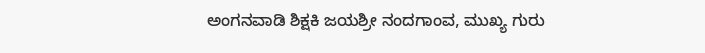ಅಂಗನವಾಡಿ ಶಿಕ್ಷಕಿ ಜಯಶ್ರೀ ನಂದಗಾಂವ, ಮುಖ್ಯ ಗುರು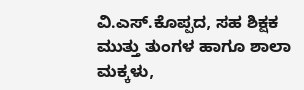ವಿ.ಎಸ್.ಕೊಪ್ಪದ, ಸಹ ಶಿಕ್ಷಕ ಮುತ್ತು ತುಂಗಳ ಹಾಗೂ ಶಾಲಾ ಮಕ್ಕಳು,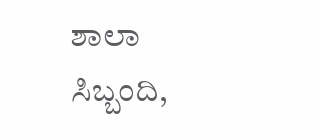ಶಾಲಾ ಸಿಬ್ಬಂದಿ,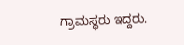ಗ್ರಾಮಸ್ಥರು ಇದ್ದರು.